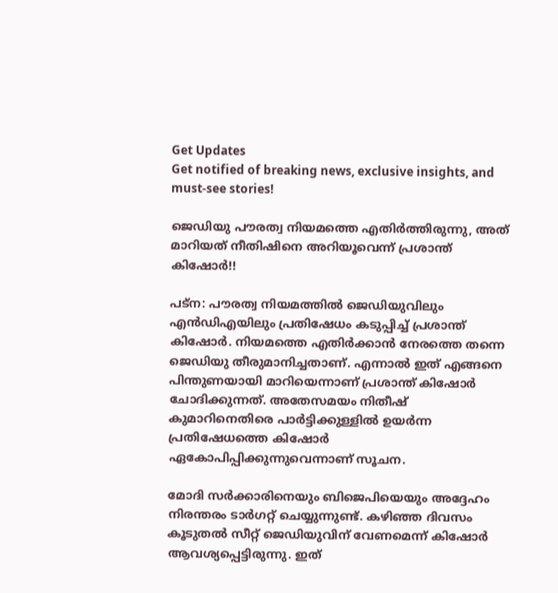Get Updates
Get notified of breaking news, exclusive insights, and must-see stories!

ജെഡിയു പൗരത്വ നിയമത്തെ എതിര്‍ത്തിരുന്നു, അത് മാറിയത് നീതിഷിനെ അറിയൂവെന്ന് പ്രശാന്ത് കിഷോര്‍!!

പട്‌ന: പൗരത്വ നിയമത്തില്‍ ജെഡിയുവിലും എന്‍ഡിഎയിലും പ്രതിഷേധം കടുപ്പിച്ച് പ്രശാന്ത് കിഷോര്‍. നിയമത്തെ എതിര്‍ക്കാന്‍ നേരത്തെ തന്നെ ജെഡിയു തീരുമാനിച്ചതാണ്. എന്നാല്‍ ഇത് എങ്ങനെ പിന്തുണയായി മാറിയെന്നാണ് പ്രശാന്ത് കിഷോര്‍ ചോദിക്കുന്നത്. അതേസമയം നിതീഷ് കുമാറിനെതിരെ പാര്‍ട്ടിക്കുള്ളില്‍ ഉയര്‍ന്ന പ്രതിഷേധത്തെ കിഷോര്‍ ഏകോപിപ്പിക്കുന്നുവെന്നാണ് സൂചന.

മോദി സര്‍ക്കാരിനെയും ബിജെപിയെയും അദ്ദേഹം നിരന്തരം ടാര്‍ഗറ്റ് ചെയ്യുന്നുണ്ട്. കഴിഞ്ഞ ദിവസം കൂടുതല്‍ സീറ്റ് ജെഡിയുവിന് വേണമെന്ന് കിഷോര്‍ ആവശ്യപ്പെട്ടിരുന്നു. ഇത്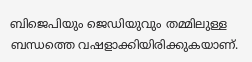ബിജെപിയും ജെഡിയുവും തമ്മിലുള്ള ബന്ധത്തെ വഷളാക്കിയിരിക്കുകയാണ്.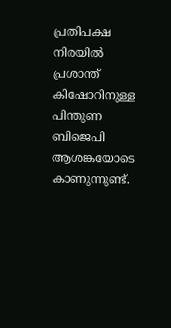പ്രതിപക്ഷ നിരയില്‍ പ്രശാന്ത് കിഷോറിനുള്ള പിന്തുണ ബിജെപി ആശങ്കയോടെ കാണുന്നുണ്ട്.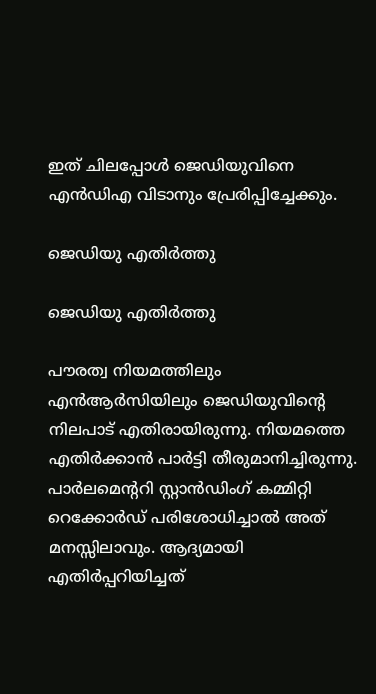ഇത് ചിലപ്പോള്‍ ജെഡിയുവിനെ എന്‍ഡിഎ വിടാനും പ്രേരിപ്പിച്ചേക്കും.

ജെഡിയു എതിര്‍ത്തു

ജെഡിയു എതിര്‍ത്തു

പൗരത്വ നിയമത്തിലും എന്‍ആര്‍സിയിലും ജെഡിയുവിന്റെ നിലപാട് എതിരായിരുന്നു. നിയമത്തെ എതിര്‍ക്കാന്‍ പാര്‍ട്ടി തീരുമാനിച്ചിരുന്നു. പാര്‍ലമെന്ററി സ്റ്റാന്‍ഡിംഗ് കമ്മിറ്റി റെക്കോര്‍ഡ് പരിശോധിച്ചാല്‍ അത് മനസ്സിലാവും. ആദ്യമായി എതിര്‍പ്പറിയിച്ചത്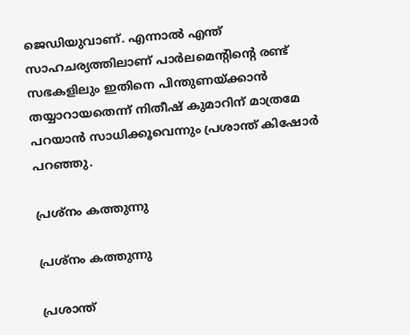ജെഡിയുവാണ്. എന്നാല്‍ എന്ത് സാഹചര്യത്തിലാണ് പാര്‍ലമെന്റിന്റെ രണ്ട് സഭകളിലും ഇതിനെ പിന്തുണയ്ക്കാന്‍ തയ്യാറായതെന്ന് നിതീഷ് കുമാറിന് മാത്രമേ പറയാന്‍ സാധിക്കൂവെന്നും പ്രശാന്ത് കിഷോര്‍ പറഞ്ഞു.

പ്രശ്‌നം കത്തുന്നു

പ്രശ്‌നം കത്തുന്നു

പ്രശാന്ത്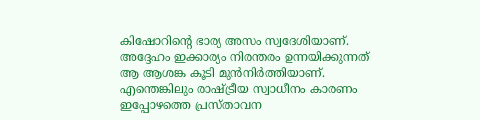കിഷോറിന്റെ ഭാര്യ അസം സ്വദേശിയാണ്. അദ്ദേഹം ഇക്കാര്യം നിരന്തരം ഉന്നയിക്കുന്നത് ആ ആശങ്ക കൂടി മുന്‍നിര്‍ത്തിയാണ്. എന്തെങ്കിലും രാഷ്ട്രീയ സ്വാധീനം കാരണം ഇപ്പോഴത്തെ പ്രസ്താവന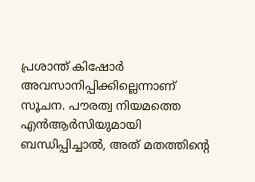പ്രശാന്ത് കിഷോര്‍ അവസാനിപ്പിക്കില്ലെന്നാണ് സൂചന. പൗരത്വ നിയമത്തെ എന്‍ആര്‍സിയുമായി ബന്ധിപ്പിച്ചാല്‍, അത് മതത്തിന്റെ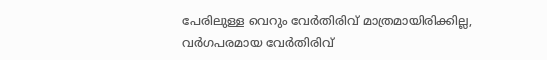പേരിലുള്ള വെറും വേര്‍തിരിവ് മാത്രമായിരിക്കില്ല, വര്‍ഗപരമായ വേര്‍തിരിവ്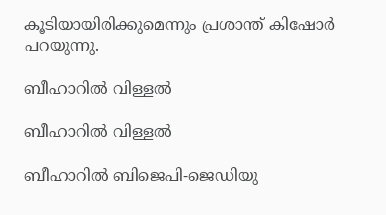കൂടിയായിരിക്കുമെന്നും പ്രശാന്ത് കിഷോര്‍ പറയുന്നു.

ബീഹാറില്‍ വിള്ളല്‍

ബീഹാറില്‍ വിള്ളല്‍

ബീഹാറില്‍ ബിജെപി-ജെഡിയു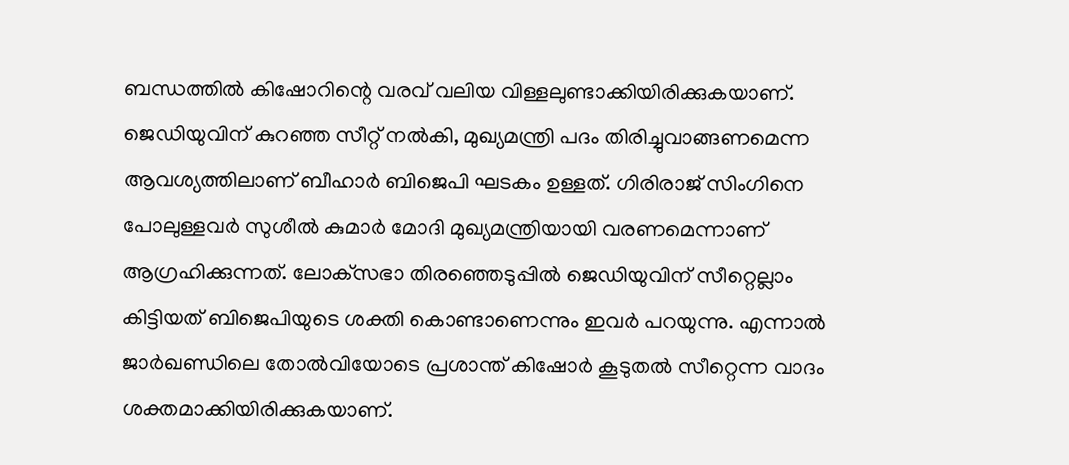ബന്ധത്തില്‍ കിഷോറിന്റെ വരവ് വലിയ വിള്ളലുണ്ടാക്കിയിരിക്കുകയാണ്. ജെഡിയുവിന് കുറഞ്ഞ സീറ്റ് നല്‍കി, മുഖ്യമന്ത്രി പദം തിരിച്ചുവാങ്ങണമെന്ന ആവശ്യത്തിലാണ് ബീഹാര്‍ ബിജെപി ഘടകം ഉള്ളത്. ഗിരിരാജ് സിംഗിനെ പോലുള്ളവര്‍ സുശീല്‍ കുമാര്‍ മോദി മുഖ്യമന്ത്രിയായി വരണമെന്നാണ് ആഗ്രഹിക്കുന്നത്. ലോക്‌സഭാ തിരഞ്ഞെടുപ്പില്‍ ജെഡിയുവിന് സീറ്റെല്ലാം കിട്ടിയത് ബിജെപിയുടെ ശക്തി കൊണ്ടാണെന്നും ഇവര്‍ പറയുന്നു. എന്നാല്‍ ജാര്‍ഖണ്ഡിലെ തോല്‍വിയോടെ പ്രശാന്ത് കിഷോര്‍ കൂടുതല്‍ സീറ്റെന്ന വാദം ശക്തമാക്കിയിരിക്കുകയാണ്.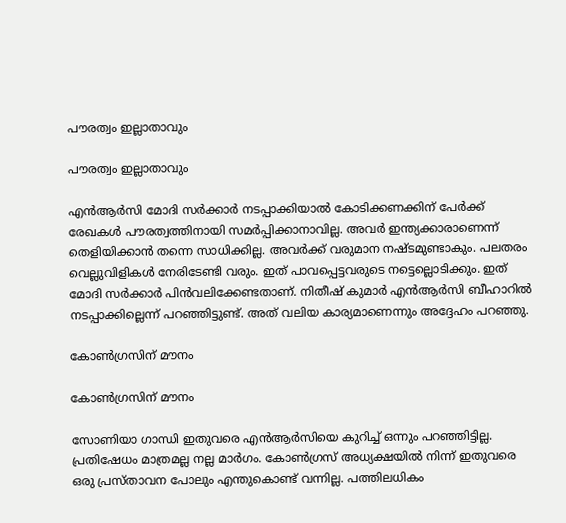പൗരത്വം ഇല്ലാതാവും

പൗരത്വം ഇല്ലാതാവും

എന്‍ആര്‍സി മോദി സര്‍ക്കാര്‍ നടപ്പാക്കിയാല്‍ കോടിക്കണക്കിന് പേര്‍ക്ക് രേഖകള്‍ പൗരത്വത്തിനായി സമര്‍പ്പിക്കാനാവില്ല. അവര്‍ ഇന്ത്യക്കാരാണെന്ന് തെളിയിക്കാന്‍ തന്നെ സാധിക്കില്ല. അവര്‍ക്ക് വരുമാന നഷ്ടമുണ്ടാകും. പലതരം വെല്ലുവിളികള്‍ നേരിടേണ്ടി വരും. ഇത് പാവപ്പെട്ടവരുടെ നട്ടെല്ലൊടിക്കും. ഇത് മോദി സര്‍ക്കാര്‍ പിന്‍വലിക്കേണ്ടതാണ്. നിതീഷ് കുമാര്‍ എന്‍ആര്‍സി ബീഹാറില്‍ നടപ്പാക്കില്ലെന്ന് പറഞ്ഞിട്ടുണ്ട്. അത് വലിയ കാര്യമാണെന്നും അദ്ദേഹം പറഞ്ഞു.

കോണ്‍ഗ്രസിന് മൗനം

കോണ്‍ഗ്രസിന് മൗനം

സോണിയാ ഗാന്ധി ഇതുവരെ എന്‍ആര്‍സിയെ കുറിച്ച് ഒന്നും പറഞ്ഞിട്ടില്ല. പ്രതിഷേധം മാത്രമല്ല നല്ല മാര്‍ഗം. കോണ്‍ഗ്രസ് അധ്യക്ഷയില്‍ നിന്ന് ഇതുവരെ ഒരു പ്രസ്താവന പോലും എന്തുകൊണ്ട് വന്നില്ല. പത്തിലധികം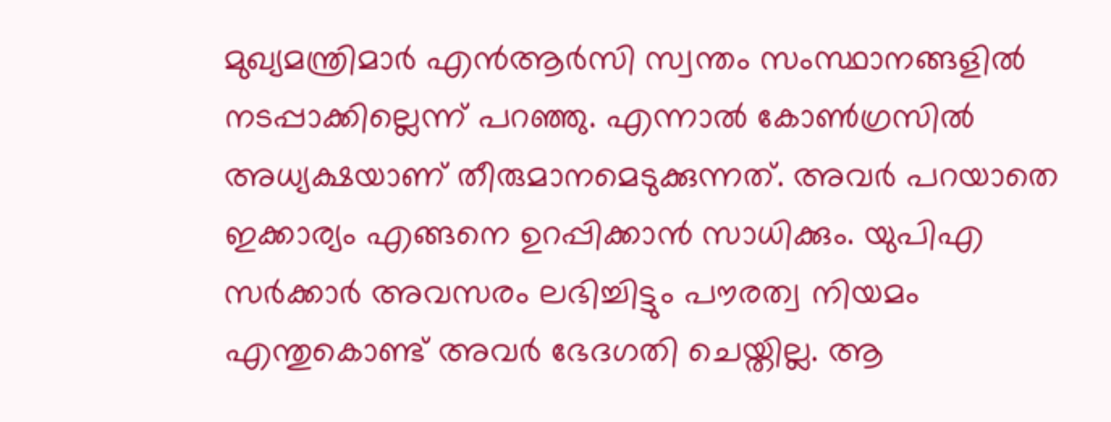മുഖ്യമന്ത്രിമാര്‍ എന്‍ആര്‍സി സ്വന്തം സംസ്ഥാനങ്ങളില്‍ നടപ്പാക്കില്ലെന്ന് പറഞ്ഞു. എന്നാല്‍ കോണ്‍ഗ്രസില്‍ അധ്യക്ഷയാണ് തീരുമാനമെടുക്കുന്നത്. അവര്‍ പറയാതെ ഇക്കാര്യം എങ്ങനെ ഉറപ്പിക്കാന്‍ സാധിക്കും. യുപിഎ സര്‍ക്കാര്‍ അവസരം ലഭിച്ചിട്ടും പൗരത്വ നിയമം എന്തുകൊണ്ട് അവര്‍ ഭേദഗതി ചെയ്തില്ല. ആ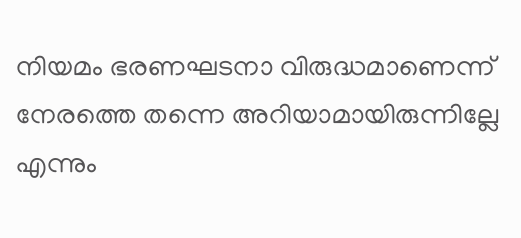നിയമം ഭരണഘടനാ വിരുദ്ധമാണെന്ന് നേരത്തെ തന്നെ അറിയാമായിരുന്നില്ലേ എന്നും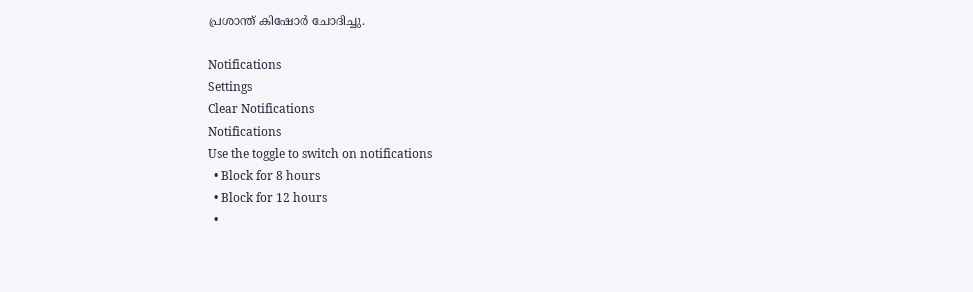പ്രശാന്ത് കിഷോര്‍ ചോദിച്ചു.

Notifications
Settings
Clear Notifications
Notifications
Use the toggle to switch on notifications
  • Block for 8 hours
  • Block for 12 hours
  •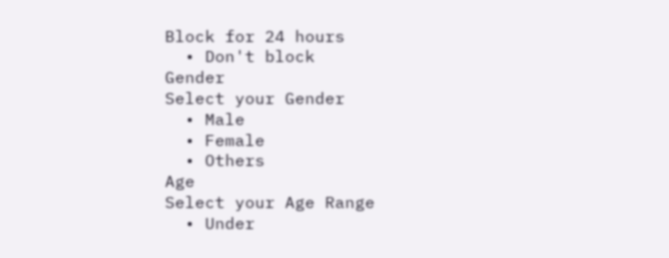Block for 24 hours
  • Don't block
Gender
Select your Gender
  • Male
  • Female
  • Others
Age
Select your Age Range
  • Under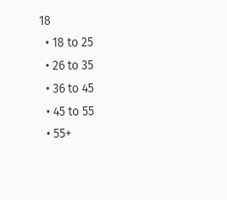18
  • 18 to 25
  • 26 to 35
  • 36 to 45
  • 45 to 55
  • 55+